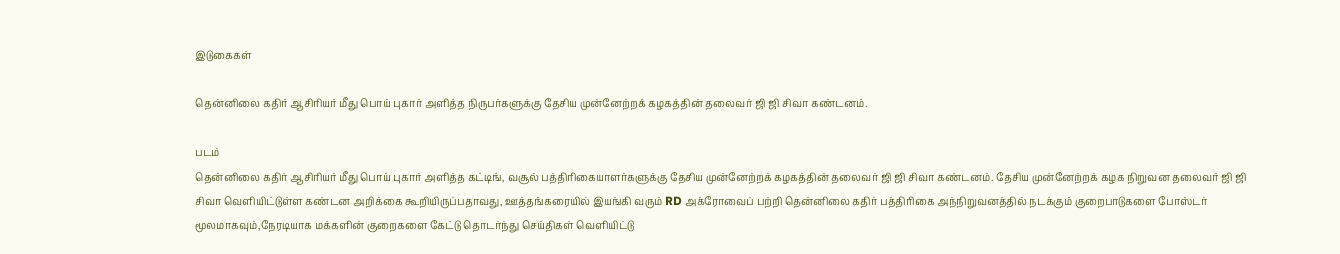இடுகைகள்

தென்னிலை கதிர் ஆசிரியர் மீது பொய் புகார் அளித்த நிருபர்களுக்கு தேசிய முன்னேற்றக் கழகத்தின் தலைவர் ஜி ஜி சிவா கண்டனம்.

படம்
தென்னிலை கதிர் ஆசிரியர் மீது பொய் புகார் அளித்த கட்டிங், வசூல் பத்திரிகையாளர்களுக்கு தேசிய முன்னேற்றக் கழகத்தின் தலைவர் ஜி ஜி சிவா கண்டனம். தேசிய முன்னேற்றக் கழக நிறுவன தலைவர் ஜி ஜி சிவா வெளியிட்டுள்ள கண்டன அறிக்கை கூறியிருப்பதாவது, ஊத்தங்கரையில் இயங்கி வரும் RD அக்ரோவைப் பற்றி தென்னிலை கதிர் பத்திரிகை அந்நிறுவனத்தில் நடக்கும் குறைபாடுகளை போஸ்டர் மூலமாகவும்,நேரடியாக மக்களின் குறைகளை கேட்டு தொடர்ந்து செய்திகள் வெளியிட்டு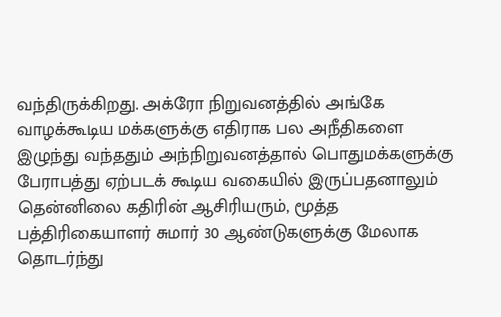வந்திருக்கிறது. அக்ரோ நிறுவனத்தில் அங்கே வாழக்கூடிய மக்களுக்கு எதிராக பல அநீதிகளை இழுந்து வந்ததும் அந்நிறுவனத்தால் பொதுமக்களுக்கு பேராபத்து ஏற்படக் கூடிய வகையில் இருப்பதனாலும் தென்னிலை கதிரின் ஆசிரியரும், மூத்த பத்திரிகையாளர் சுமார் 30 ஆண்டுகளுக்கு மேலாக தொடர்ந்து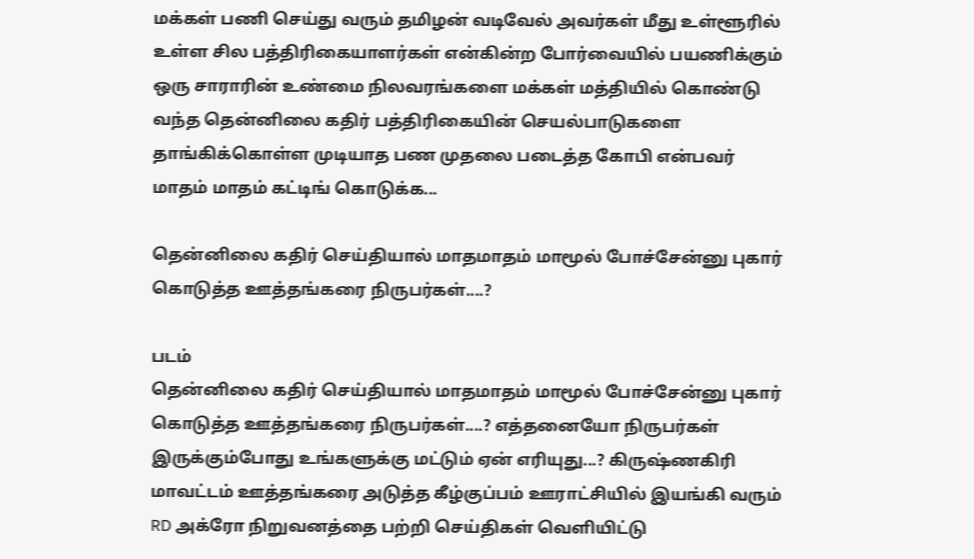மக்கள் பணி செய்து வரும் தமிழன் வடிவேல் அவர்கள் மீது உள்ளூரில் உள்ள சில பத்திரிகையாளர்கள் என்கின்ற போர்வையில் பயணிக்கும் ஒரு சாராரின் உண்மை நிலவரங்களை மக்கள் மத்தியில் கொண்டு வந்த தென்னிலை கதிர் பத்திரிகையின் செயல்பாடுகளை தாங்கிக்கொள்ள முடியாத பண முதலை படைத்த கோபி என்பவர் மாதம் மாதம் கட்டிங் கொடுக்க...

தென்னிலை கதிர் செய்தியால் மாதமாதம் மாமூல் போச்சேன்னு புகார் கொடுத்த ஊத்தங்கரை நிருபர்கள்....?

படம்
தென்னிலை கதிர் செய்தியால் மாதமாதம் மாமூல் போச்சேன்னு புகார்  கொடுத்த ஊத்தங்கரை நிருபர்கள்....? எத்தனையோ நிருபர்கள் இருக்கும்போது உங்களுக்கு மட்டும் ஏன் எரியுது...? கிருஷ்ணகிரி மாவட்டம் ஊத்தங்கரை அடுத்த கீழ்குப்பம் ஊராட்சியில் இயங்கி வரும் RD அக்ரோ நிறுவனத்தை பற்றி செய்திகள் வெளியிட்டு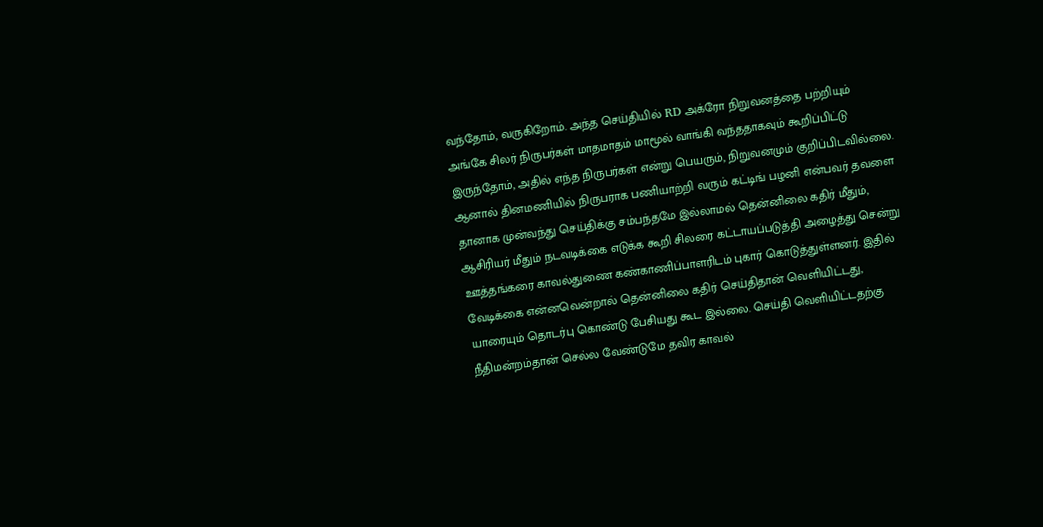வந்தோம், வருகிறோம். அந்த செய்தியில் RD அக்ரோ நிறுவனத்தை பற்றியும் அங்கே சிலர் நிருபர்கள் மாதமாதம் மாமூல் வாங்கி வந்ததாகவும் கூறிப்பிட்டு இருந்தோம், அதில் எந்த நிருபர்கள் என்று பெயரும், நிறுவனமும் குறிப்பிடவில்லை. ஆனால் தினமணியில் நிருபராக பணியாற்றி வரும் கட்டிங் பழனி என்பவர் தவளை தானாக முன்வந்து செய்திக்கு சம்பந்தமே இல்லாமல் தென்னிலை கதிர் மீதும், ஆசிரியர் மீதும் நடவடிக்கை எடுக்க கூறி சிலரை கட்டாயப்படுத்தி அழைத்து சென்று ஊத்தங்கரை காவல்துணை கண்காணிப்பாளரிடம் புகார் கொடுத்துள்ளனர். இதில் வேடிக்கை என்னவென்றால் தென்னிலை கதிர் செய்திதான் வெளியிட்டது, யாரையும் தொடர்பு கொண்டு பேசியது கூட இல்லை. செய்தி வெளியிட்டதற்கு நீதிமன்றம்தான் செல்ல வேண்டுமே தவிர காவல்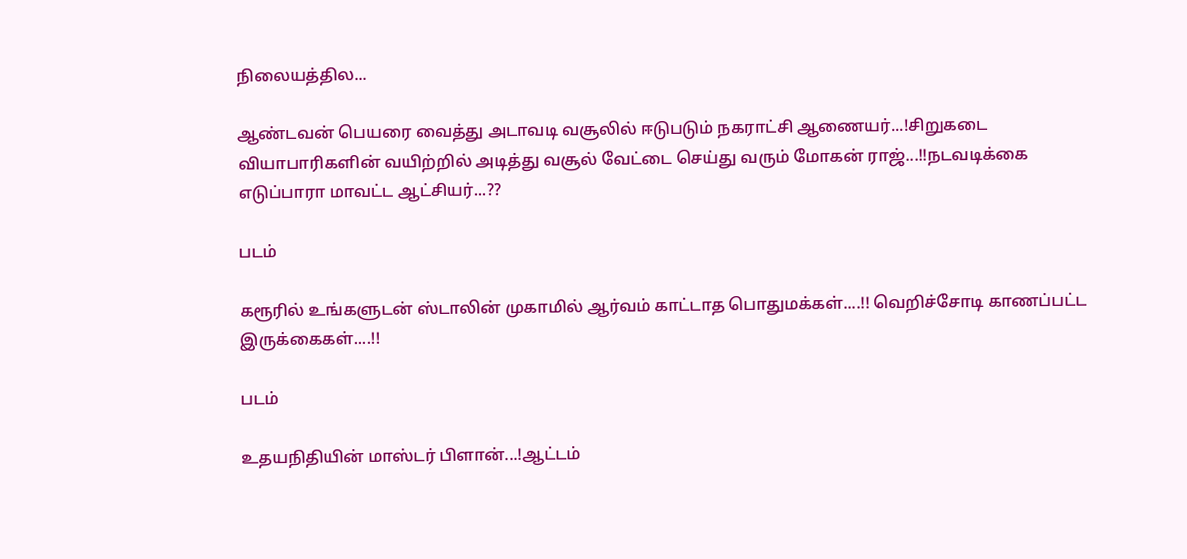நிலையத்தில...

ஆண்டவன் பெயரை வைத்து அடாவடி வசூலில் ஈடுபடும் நகராட்சி ஆணையர்...!சிறுகடை வியாபாரிகளின் வயிற்றில் அடித்து வசூல் வேட்டை செய்து வரும் மோகன் ராஜ்...!!நடவடிக்கை எடுப்பாரா மாவட்ட ஆட்சியர்...??

படம்

கரூரில் உங்களுடன் ஸ்டாலின் முகாமில் ஆர்வம் காட்டாத பொதுமக்கள்....!! வெறிச்சோடி காணப்பட்ட இருக்கைகள்....!!

படம்

உதயநிதியின் மாஸ்டர் பிளான்...!ஆட்டம்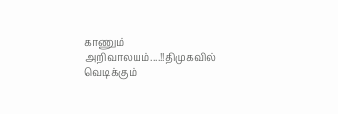காணும் அறிவாலயம்....!!திமுகவில் வெடிக்கும்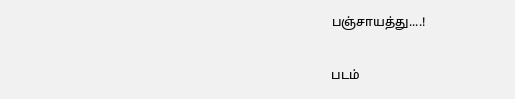பஞ்சாயத்து....!

படம்